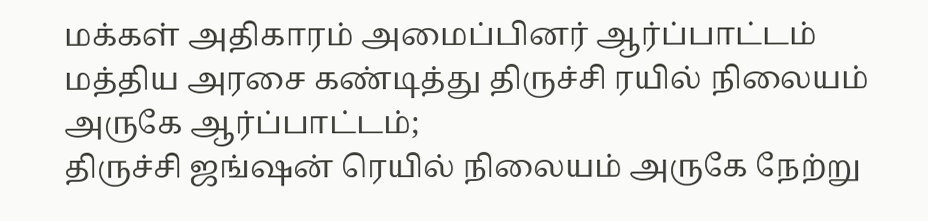மக்கள் அதிகாரம் அமைப்பினர் ஆர்ப்பாட்டம்
மத்திய அரசை கண்டித்து திருச்சி ரயில் நிலையம் அருகே ஆர்ப்பாட்டம்;
திருச்சி ஜங்ஷன் ரெயில் நிலையம் அருகே நேற்று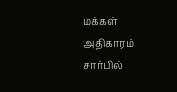மக்கள் அதிகாரம் சார்பில்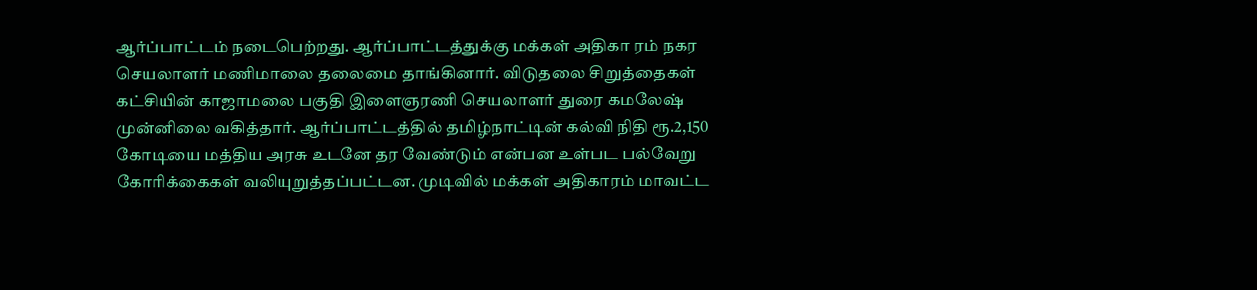ஆர்ப்பாட்டம் நடைபெற்றது. ஆர்ப்பாட்டத்துக்கு மக்கள் அதிகா ரம் நகர செயலாளர் மணிமாலை தலைமை தாங்கினார். விடுதலை சிறுத்தைகள் கட்சியின் காஜாமலை பகுதி இளைஞரணி செயலாளர் துரை கமலேஷ் முன்னிலை வகித்தார். ஆர்ப்பாட்டத்தில் தமிழ்நாட்டின் கல்வி நிதி ரூ.2,150 கோடியை மத்திய அரசு உடனே தர வேண்டும் என்பன உள்பட பல்வேறு கோரிக்கைகள் வலியுறுத்தப்பட்டன. முடிவில் மக்கள் அதிகாரம் மாவட்ட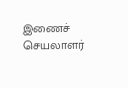இணைச் செயலாளர்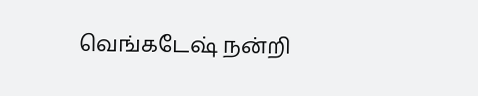வெங்கடேஷ் நன்றி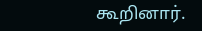கூறினார்.